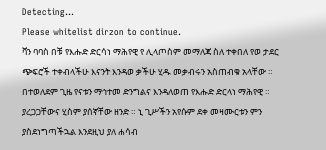Detecting...
Please whitelist dirzon to continue.
ቫን ባባስ በቹ የእሑድ ድርሳነ ማሕየዊ የ ሊላጦስም መማለጃ ስለ ተቀበለ የወ ታደር ጭፍሮች ተቀብላችሁ እናንት እንዳወ ቃችሁ ሂዱ መቃብሩን አስጠብቁ አላቸው ። በተወለደም ጊዜ የናቱን ማኅተመ ድንግልና እንዳለወጠ የእሑድ ድርላነ ማሕየዊ ። ያረጋጋቸውና ሂስም ያሰኛቸው ዘንድ ። ኒ ጊሥችን አየሱም ደቀ መዛሙርቱን ምን ያስደነግጣችኋል እንደዚህ ያለ ሐሳብ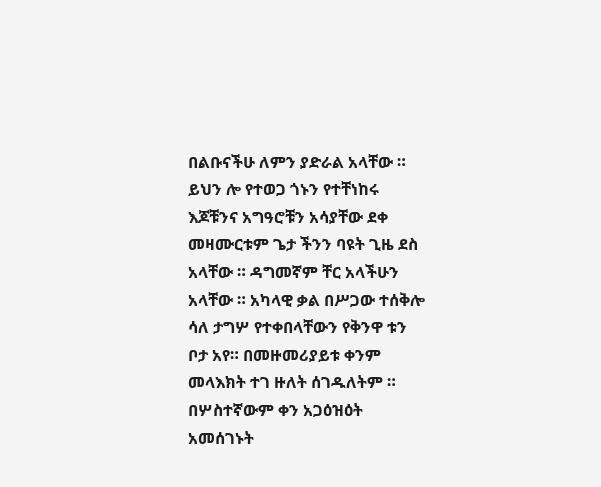በልቡናችሁ ለምን ያድራል አላቸው ። ይህን ሎ የተወጋ ጎኑን የተቸነከሩ እጆቹንና አግዓሮቹን አሳያቸው ደቀ መዛሙርቱም ጌታ ችንን ባዩት ጊዜ ደስ አላቸው ። ዳግመኛም ቸር አላችሁን አላቸው ። አካላዊ ቃል በሥጋው ተሰቅሎ ሳለ ታግሦ የተቀበላቸውን የቅንዋ ቱን ቦታ አየ። በመዙመሪያይቱ ቀንም መላእክት ተገ ዙለት ሰገዱለትም ። በሦስተኛውም ቀን አጋዕዝዕት አመሰገኑት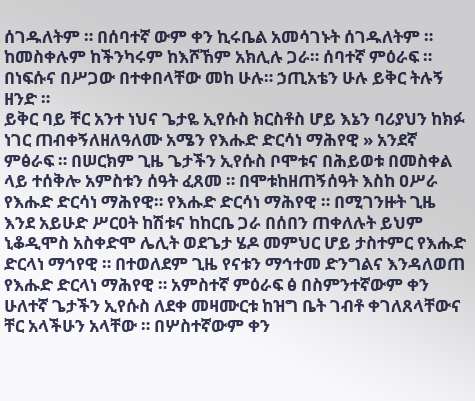ሰገዱለትም ። በሰባተኛ ውም ቀን ኪሩቤል አመሳገኑት ሰገዱለትም ። ከመስቀሉም ከችንካሩም ከእሾኸም አክሊሉ ጋራ። ሰባተኛ ምዕራፍ ። በነፍሱና በሥጋው በተቀበላቸው መከ ሁሉ። ኃጢአቴን ሁሉ ይቅር ትሉኝ ዘንድ ።
ይቅር ባይ ቸር አንተ ነህና ጌታዬ ኢየሱስ ክርስቶስ ሆይ እኔን ባሪያህን ከክፉ ነገር ጠብቀኝለዘለዓለሙ አሜን የእሑድ ድርሳነ ማሕየዊ » አንደኛ ምፅራፍ ። በሠርክም ጊዜ ጌታችን ኢየሱስ ቦሞቱና በሕይወቱ በመስቀል ላይ ተሰቅሎ አምስቱን ሰዓት ፈጸመ ። በሞቱከዘጠኝሰዓት እስከ ዐሥራ የእሑድ ድርሳነ ማሕየዊ። የእሑድ ድርሳነ ማሕየዊ ። በሚገንዙት ጊዜ እንደ አይሁድ ሥርዐት ከሽቱና ከከርቤ ጋራ በሰበን ጠቀለሉት ይህም ኒቆዲሞስ አስቀድሞ ሌሊት ወደጌታ ሄዶ መምህር ሆይ ታስተምር የእሑድ ድርላነ ማኅየዊ ። በተወለደም ጊዜ የናቱን ማኅተመ ድንግልና እንዳለወጠ የእሑድ ድርላነ ማሕየዊ ። አምስተኛ ምዕራፍ ፅ በስምንተኛውም ቀን ሁለተኛ ጌታችን ኢየሱስ ለደቀ መዛሙርቱ ከዝግ ቤት ገብቶ ቀገለጸላቸውና ቸር አላችሁን አላቸው ። በሦስተኛውም ቀን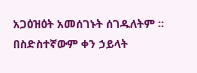አጋዕዝዕት አመሰገኑት ሰገዱለትም ። በስድስተኛውም ቀን ኃይላት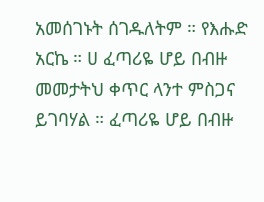አመሰገኑት ሰገዱለትም ። የእሑድ አርኬ ። ሀ ፈጣሪዬ ሆይ በብዙ መመታትህ ቀጥር ላንተ ምስጋና ይገባሃል ። ፈጣሪዬ ሆይ በብዙ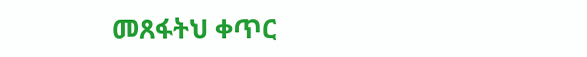መጸፋትህ ቀጥር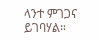ላንተ ምገጋና ይገባሃል።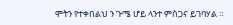ሞትን የተቀበልህ ን ጉሜ ሆይ ላንተ ምስጋና ይገባሃል ።